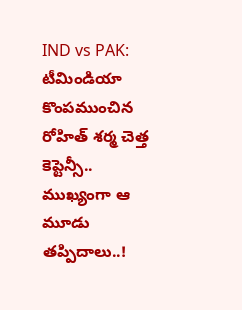IND vs PAK: టీమిండియా కొంపముంచిన రోహిత్ శర్మ చెత్త కెప్టెన్సీ.. ముఖ్యంగా ఆ మూడు తప్పిదాలు..!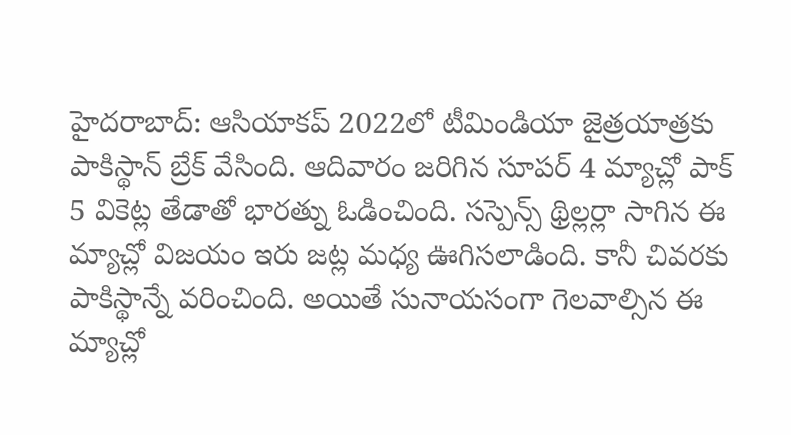హైదరాబాద్: ఆసియాకప్ 2022లో టీమిండియా జైత్రయాత్రకు పాకిస్థాన్ బ్రేక్ వేసింది. ఆదివారం జరిగిన సూపర్ 4 మ్యాచ్లో పాక్ 5 వికెట్ల తేడాతో భారత్ను ఓడించింది. సస్పెన్స్ థ్రిల్లర్లా సాగిన ఈ మ్యాచ్లో విజయం ఇరు జట్ల మధ్య ఊగిసలాడింది. కానీ చివరకు పాకిస్థాన్నే వరించింది. అయితే సునాయసంగా గెలవాల్సిన ఈ మ్యాచ్లో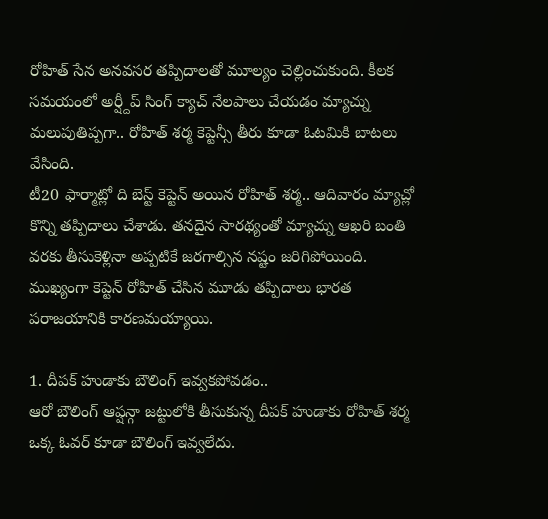రోహిత్ సేన అనవసర తప్పిదాలతో మూల్యం చెల్లించుకుంది. కీలక సమయంలో అర్ష్దీప్ సింగ్ క్యాచ్ నేలపాలు చేయడం మ్యాచ్ను మలుపుతిప్పగా.. రోహిత్ శర్మ కెప్టెన్సీ తీరు కూడా ఓటమికి బాటలు వేసింది.
టీ20 ఫార్మాట్లో ది బెస్ట్ కెప్టెన్ అయిన రోహిత్ శర్మ.. ఆదివారం మ్యాచ్లో కొన్ని తప్పిదాలు చేశాడు. తనదైన సారథ్యంతో మ్యాచ్ను ఆఖరి బంతి వరకు తీసుకెళ్లినా అప్పటికే జరగాల్సిన నష్టం జరిగిపోయింది. ముఖ్యంగా కెప్టెన్ రోహిత్ చేసిన మూడు తప్పిదాలు భారత పరాజయానికి కారణమయ్యాయి.

1. దీపక్ హుడాకు బౌలింగ్ ఇవ్వకపోవడం..
ఆరో బౌలింగ్ ఆప్షన్గా జట్టులోకి తీసుకున్న దీపక్ హుడాకు రోహిత్ శర్మ ఒక్క ఓవర్ కూడా బౌలింగ్ ఇవ్వలేదు.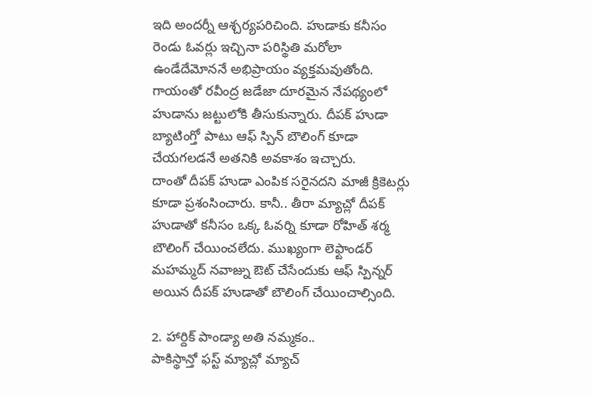ఇది అందర్నీ ఆశ్చర్యపరిచింది. హుడాకు కనీసం రెండు ఓవర్లు ఇచ్చినా పరిస్థితి మరోలా ఉండేదేమోననే అభిప్రాయం వ్యక్తమవుతోంది. గాయంతో రవీంద్ర జడేజా దూరమైన నేపథ్యంలో హుడాను జట్టులోకి తీసుకున్నారు. దీపక్ హుడా బ్యాటింగ్తో పాటు ఆఫ్ స్పిన్ బౌలింగ్ కూడా చేయగలడనే అతనికి అవకాశం ఇచ్చారు.
దాంతో దీపక్ హుడా ఎంపిక సరైనదని మాజీ క్రికెటర్లు కూడా ప్రశంసించారు. కానీ.. తీరా మ్యాచ్లో దీపక్ హుడాతో కనీసం ఒక్క ఓవర్ని కూడా రోహిత్ శర్మ బౌలింగ్ చేయించలేదు. ముఖ్యంగా లెఫ్టాండర్ మహమ్మద్ నవాజ్ను ఔట్ చేసేందుకు ఆఫ్ స్పిన్నర్ అయిన దీపక్ హుడాతో బౌలింగ్ చేయించాల్సింది.

2. హార్దిక్ పాండ్యా అతి నమ్మకం..
పాకిస్థాన్తో ఫస్ట్ మ్యాచ్లో మ్యాచ్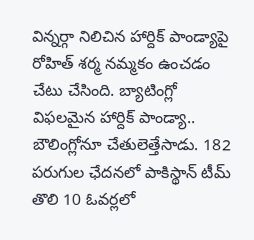విన్నర్గా నిలిచిన హార్దిక్ పాండ్యాపై రోహిత్ శర్మ నమ్మకం ఉంచడం చేటు చేసింది. బ్యాటింగ్లో విఫలమైన హార్దిక్ పాండ్యా.. బౌలింగ్లోనూ చేతులెత్తేసాడు. 182 పరుగుల ఛేదనలో పాకిస్థాన్ టీమ్ తొలి 10 ఓవర్లలో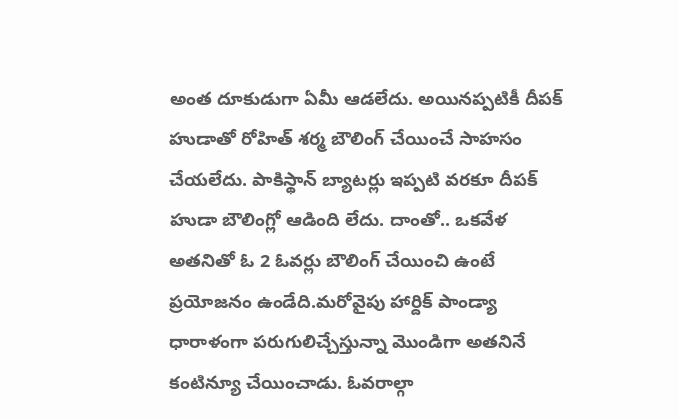అంత దూకుడుగా ఏమీ ఆడలేదు. అయినప్పటికీ దీపక్ హుడాతో రోహిత్ శర్మ బౌలింగ్ చేయించే సాహసం చేయలేదు. పాకిస్థాన్ బ్యాటర్లు ఇప్పటి వరకూ దీపక్ హుడా బౌలింగ్లో ఆడింది లేదు. దాంతో.. ఒకవేళ అతనితో ఓ 2 ఓవర్లు బౌలింగ్ చేయించి ఉంటే ప్రయోజనం ఉండేది.మరోవైపు హార్దిక్ పాండ్యా ధారాళంగా పరుగులిచ్చేస్తున్నా మొండిగా అతనినే కంటిన్యూ చేయించాడు. ఓవరాల్గా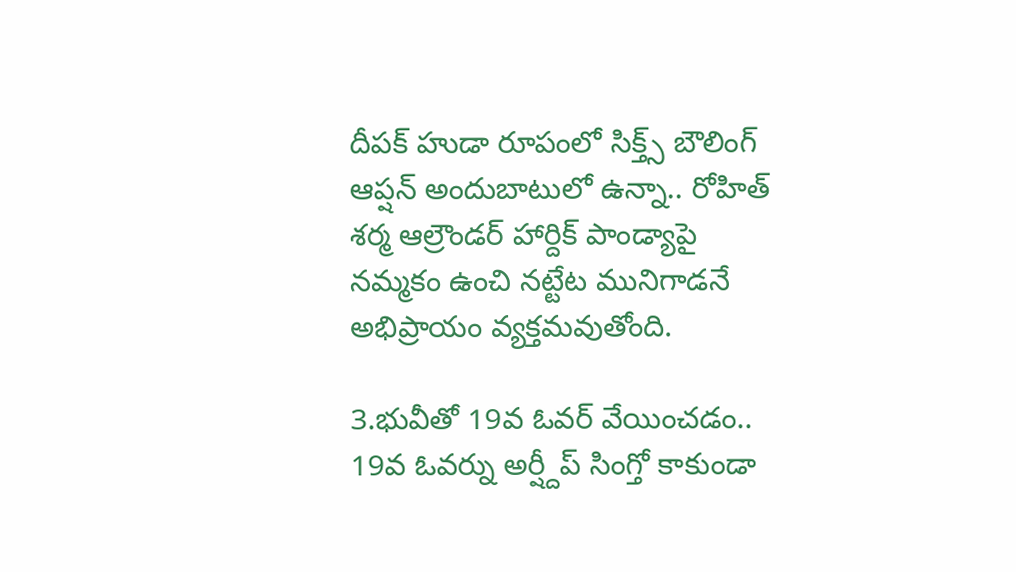దీపక్ హుడా రూపంలో సిక్త్స్ బౌలింగ్ ఆప్షన్ అందుబాటులో ఉన్నా.. రోహిత్ శర్మ ఆల్రౌండర్ హార్దిక్ పాండ్యాపై నమ్మకం ఉంచి నట్టేట మునిగాడనే అభిప్రాయం వ్యక్తమవుతోంది.

3.భువీతో 19వ ఓవర్ వేయించడం..
19వ ఓవర్ను అర్ష్దీప్ సింగ్తో కాకుండా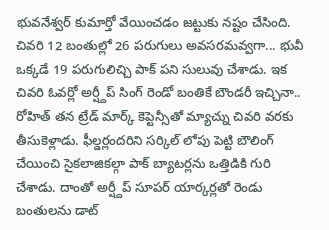భువనేశ్వర్ కుమార్తో వేయించడం జట్టుకు నష్టం చేసింది. చివరి 12 బంతుల్లో 26 పరుగులు అవసరమవ్వగా... భువీ ఒక్కడే 19 పరుగులిచ్చి పాక్ పని సులువు చేశాడు. ఇక చివరి ఓవర్లో అర్ష్దీప్ సింగ్ రెండో బంతికే బౌండరీ ఇచ్చినా.. రోహిత్ తన ట్రేడ్ మార్క్ కెప్టెన్సీతో మ్యాచ్ను చివరి వరకు తీసుకెళ్లాడు. ఫీల్డర్లందరిని సర్కిల్ లోపు పెట్టి బౌలింగ్ చేయించి సైకలాజికల్గా పాక్ బ్యాటర్లను ఒత్తిడికి గురి చేశాడు. దాంతో అర్ష్దీప్ సూపర్ యార్కర్లతో రెండు బంతులను డాట్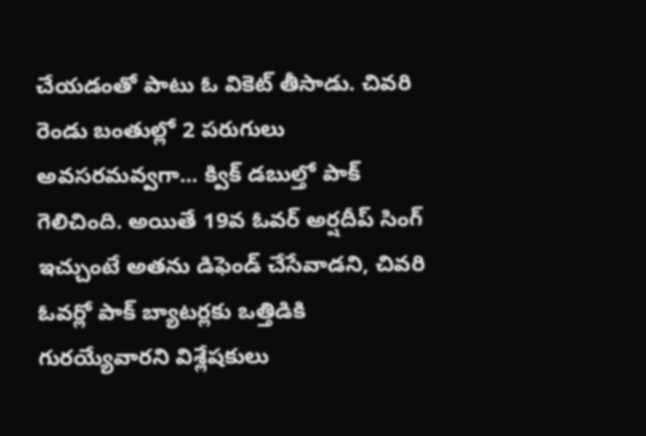చేయడంతో పాటు ఓ వికెట్ తీసాడు. చివరి రెండు బంతుల్లో 2 పరుగులు అవసరమవ్వగా... క్విక్ డబుల్తో పాక్ గెలిచింది. అయితే 19వ ఓవర్ అర్షదీప్ సింగ్ ఇచ్చుంటే అతను డిఫెండ్ చేసేవాడని, చివరి ఓవర్లో పాక్ బ్యాటర్లకు ఒత్తిడికి గురయ్యేవారని విశ్లేషకులు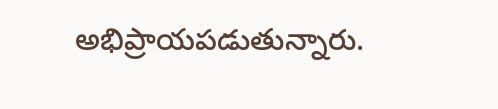అభిప్రాయపడుతున్నారు.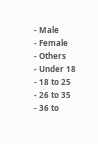- Male
- Female
- Others
- Under 18
- 18 to 25
- 26 to 35
- 36 to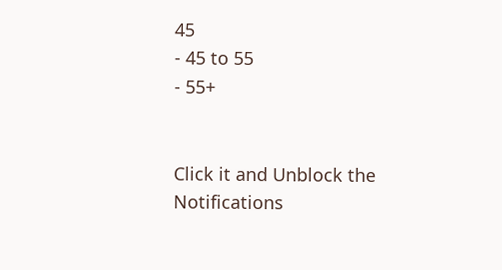45
- 45 to 55
- 55+


Click it and Unblock the Notifications